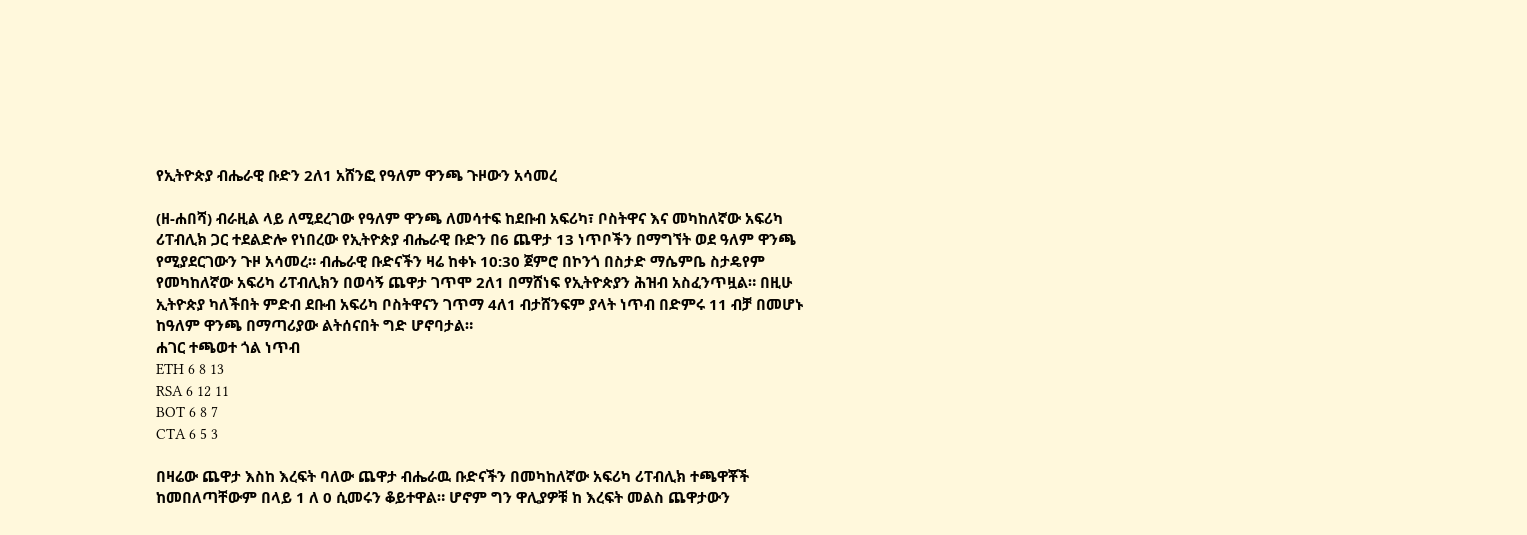የኢትዮጵያ ብሔራዊ ቡድን 2ለ1 አሸንፎ የዓለም ዋንጫ ጉዞውን አሳመረ

(ዘ-ሐበሻ) ብራዚል ላይ ለሚደረገው የዓለም ዋንጫ ለመሳተፍ ከደቡብ አፍሪካ፣ ቦስትዋና እና መካከለኛው አፍሪካ ሪፐብሊክ ጋር ተደልድሎ የነበረው የኢትዮጵያ ብሔራዊ ቡድን በ6 ጨዋታ 13 ነጥቦችን በማግኘት ወደ ዓለም ዋንጫ የሚያደርገውን ጉዞ አሳመረ። ብሔራዊ ቡድናችን ዛሬ ከቀኑ 10:30 ጀምሮ በኮንጎ በስታድ ማሴምቤ ስታዴየም የመካከለኛው አፍሪካ ሪፐብሊክን በወሳኝ ጨዋታ ገጥሞ 2ለ1 በማሸነፍ የኢትዮጵያን ሕዝብ አስፈንጥዟል። በዚሁ ኢትዮጵያ ካለችበት ምድብ ደቡብ አፍሪካ ቦስትዋናን ገጥማ 4ለ1 ብታሸንፍም ያላት ነጥብ በድምሩ 11 ብቻ በመሆኑ ከዓለም ዋንጫ በማጣሪያው ልትሰናበት ግድ ሆኖባታል።
ሐገር ተጫወተ ጎል ነጥብ
ETH 6 8 13
RSA 6 12 11
BOT 6 8 7
CTA 6 5 3

በዛሬው ጨዋታ እስከ እረፍት ባለው ጨዋታ ብሔራዉ ቡድናችን በመካከለኛው አፍሪካ ሪፐብሊክ ተጫዋቾች ከመበለጣቸውም በላይ 1 ለ 0 ሲመሩን ቆይተዋል። ሆኖም ግን ዋሊያዎቹ ከ እረፍት መልስ ጨዋታውን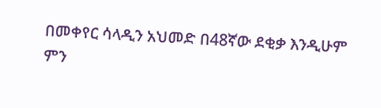በመቀየር ሳላዲን አህመድ በ48ኛው ደቂቃ እንዲሁም ምን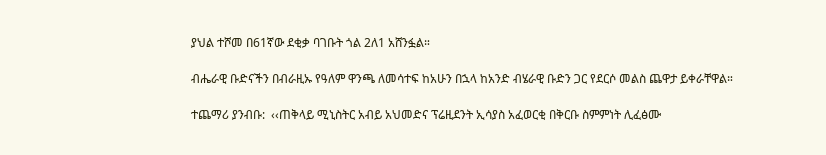ያህል ተሾመ በ61ኛው ደቂቃ ባገቡት ጎል 2ለ1 አሸንፏል።

ብሔራዊ ቡድናችን በብራዚኡ የዓለም ዋንጫ ለመሳተፍ ከአሁን በኋላ ከአንድ ብሄራዊ ቡድን ጋር የደርሶ መልስ ጨዋታ ይቀራቸዋል።

ተጨማሪ ያንብቡ:  ‹‹ጠቅላይ ሚኒስትር አብይ አህመድና ፕሬዚደንት ኢሳያስ አፈወርቂ በቅርቡ ስምምነት ሊፈፅሙ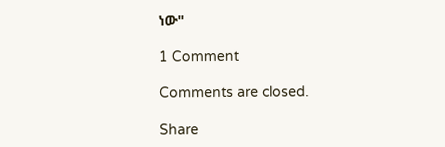ነው"

1 Comment

Comments are closed.

Share